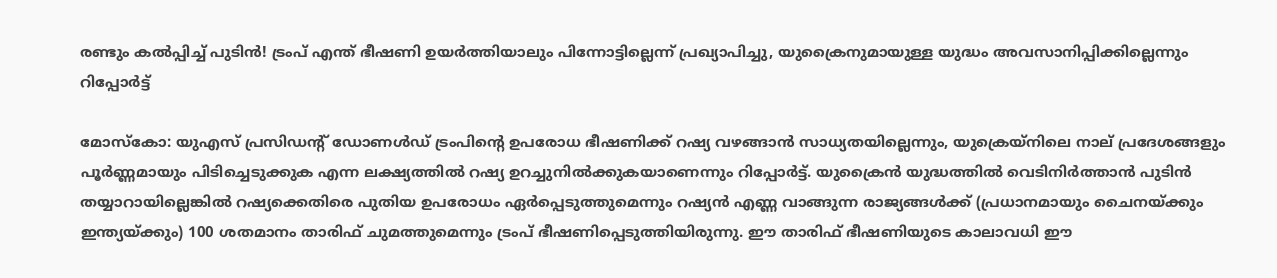രണ്ടും കൽപ്പിച്ച് പുടിൻ! ട്രംപ് എന്ത് ഭീഷണി ഉയർത്തിയാലും പിന്നോട്ടില്ലെന്ന് പ്രഖ്യാപിച്ചു, യുക്രൈനുമായുള്ള യുദ്ധം അവസാനിപ്പിക്കില്ലെന്നും റിപ്പോര്‍ട്ട്

മോസ്കോ: യുഎസ് പ്രസിഡന്‍റ് ഡോണൾഡ് ട്രംപിന്‍റെ ഉപരോധ ഭീഷണിക്ക് റഷ്യ വഴങ്ങാൻ സാധ്യതയില്ലെന്നും, യുക്രെയ്നിലെ നാല് പ്രദേശങ്ങളും പൂർണ്ണമായും പിടിച്ചെടുക്കുക എന്ന ലക്ഷ്യത്തിൽ റഷ്യ ഉറച്ചുനിൽക്കുകയാണെന്നും റിപ്പോര്‍ട്ട്. യുക്രൈൻ യുദ്ധത്തിൽ വെടിനിർത്താൻ പുടിൻ തയ്യാറായില്ലെങ്കിൽ റഷ്യക്കെതിരെ പുതിയ ഉപരോധം ഏർപ്പെടുത്തുമെന്നും റഷ്യൻ എണ്ണ വാങ്ങുന്ന രാജ്യങ്ങൾക്ക് (പ്രധാനമായും ചൈനയ്ക്കും ഇന്ത്യയ്ക്കും) 100 ശതമാനം താരിഫ് ചുമത്തുമെന്നും ട്രംപ് ഭീഷണിപ്പെടുത്തിയിരുന്നു. ഈ താരിഫ് ഭീഷണിയുടെ കാലാവധി ഈ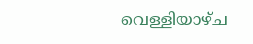വെള്ളിയാഴ്ച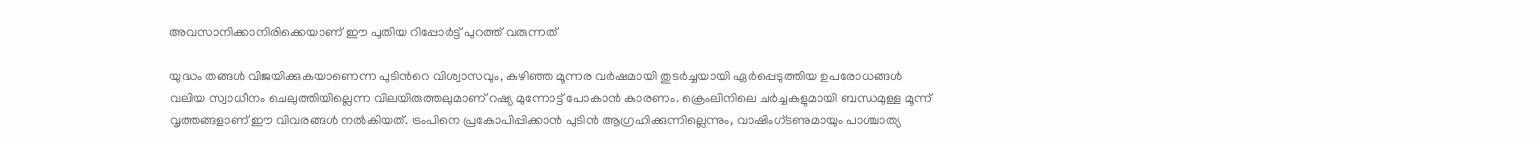അവസാനിക്കാനിരിക്കെയാണ് ഈ പുതിയ റിപ്പോർട്ട് പുറത്ത് വരുന്നത്

യുദ്ധം തങ്ങൾ വിജയിക്കുകയാണെന്ന പുടിന്‍റെ വിശ്വാസവും, കഴിഞ്ഞ മൂന്നര വർഷമായി തുടർച്ചയായി ഏർപ്പെടുത്തിയ ഉപരോധങ്ങൾ വലിയ സ്വാധീനം ചെലുത്തിയില്ലെന്ന വിലയിരുത്തലുമാണ് റഷ്യ മുന്നോട്ട് പോകാൻ കാരണം. ക്രെംലിനിലെ ചർച്ചകളുമായി ബന്ധമുള്ള മൂന്ന് വൃത്തങ്ങളാണ് ഈ വിവരങ്ങൾ നൽകിയത്. ട്രംപിനെ പ്രകോപിപ്പിക്കാൻ പുടിൻ ആഗ്രഹിക്കുന്നില്ലെന്നും, വാഷിംഗ്ടണുമായും പാശ്ചാത്യ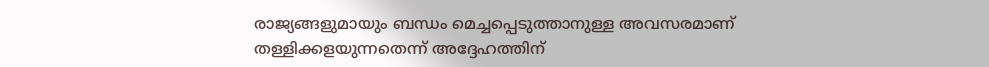രാജ്യങ്ങളുമായും ബന്ധം മെച്ചപ്പെടുത്താനുള്ള അവസരമാണ് തള്ളിക്കളയുന്നതെന്ന് അദ്ദേഹത്തിന്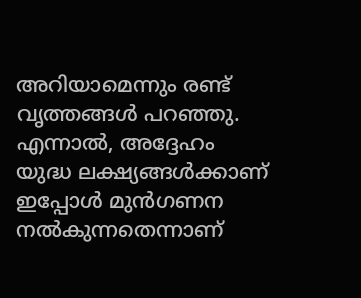അറിയാമെന്നും രണ്ട് വൃത്തങ്ങൾ പറഞ്ഞു. എന്നാൽ, അദ്ദേഹം യുദ്ധ ലക്ഷ്യങ്ങൾക്കാണ് ഇപ്പോൾ മുൻഗണന നൽകുന്നതെന്നാണ്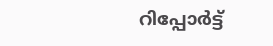റിപ്പോര്‍ട്ട്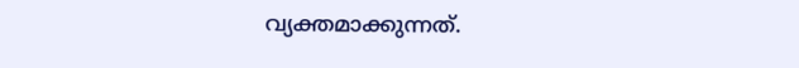വ്യക്തമാക്കുന്നത്.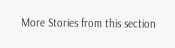More Stories from this section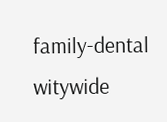family-dental
witywide